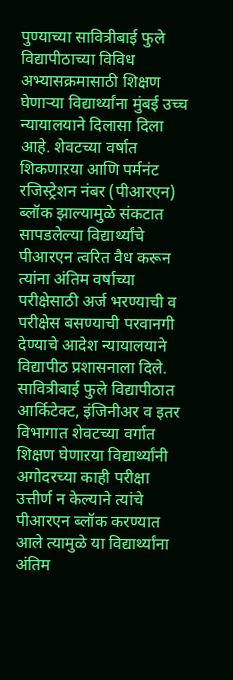पुण्याच्या सावित्रीबाई फुले विद्यापीठाच्या विविध अभ्यासक्रमासाठी शिक्षण घेणाऱ्या विद्यार्थ्यांना मुंबई उच्च न्यायालयाने दिलासा दिला आहे. शेवटच्या वर्षात शिकणाऱया आणि पर्मनंट रजिस्ट्रेशन नंबर (पीआरएन) ब्लॉक झाल्यामुळे संकटात सापडलेल्या विद्यार्थ्यांचे पीआरएन त्वरित वैध करून त्यांना अंतिम वर्षाच्या परीक्षेसाठी अर्ज भरण्याची व परीक्षेस बसण्याची परवानगी देण्याचे आदेश न्यायालयाने विद्यापीठ प्रशासनाला दिले.
सावित्रीबाई फुले विद्यापीठात आर्किटेक्ट, इंजिनीअर व इतर विभागात शेवटच्या वर्गात शिक्षण घेणाऱया विद्यार्थ्यांनी अगोदरच्या काही परीक्षा उत्तीर्ण न केल्याने त्यांचे पीआरएन ब्लॉक करण्यात आले त्यामुळे या विद्यार्थ्यांना अंतिम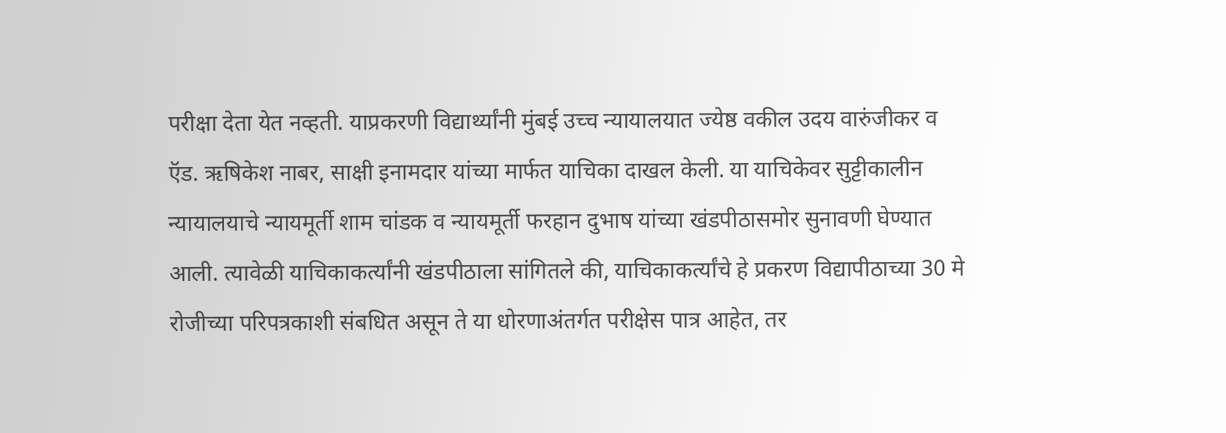परीक्षा देता येत नव्हती. याप्रकरणी विद्यार्थ्यांनी मुंबई उच्च न्यायालयात ज्येष्ठ वकील उदय वारुंजीकर व ऍड. ऋषिकेश नाबर, साक्षी इनामदार यांच्या मार्फत याचिका दाखल केली. या याचिकेवर सुट्टीकालीन न्यायालयाचे न्यायमूर्ती शाम चांडक व न्यायमूर्ती फरहान दुभाष यांच्या खंडपीठासमोर सुनावणी घेण्यात आली. त्यावेळी याचिकाकर्त्यांनी खंडपीठाला सांगितले की, याचिकाकर्त्यांचे हे प्रकरण विद्यापीठाच्या 30 मे रोजीच्या परिपत्रकाशी संबधित असून ते या धोरणाअंतर्गत परीक्षेस पात्र आहेत, तर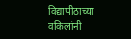विद्यापीठाच्या वकिलांनी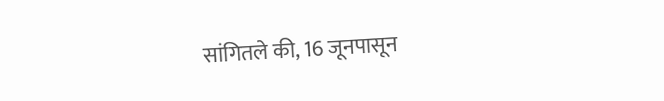सांगितले की, 16 जूनपासून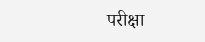परीक्षा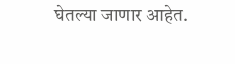घेतल्या जाणार आहेत.